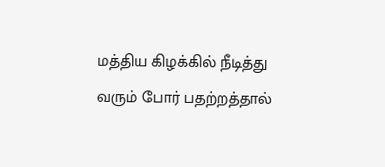மத்திய கிழக்கில் நீடித்து வரும் போர் பதற்றத்தால்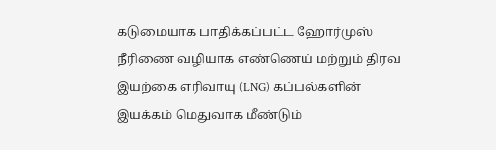கடுமையாக பாதிக்கப்பட்ட ஹோர்முஸ் நீரிணை வழியாக எண்ணெய் மற்றும் திரவ இயற்கை எரிவாயு (LNG) கப்பல்களின் இயக்கம் மெதுவாக மீண்டும்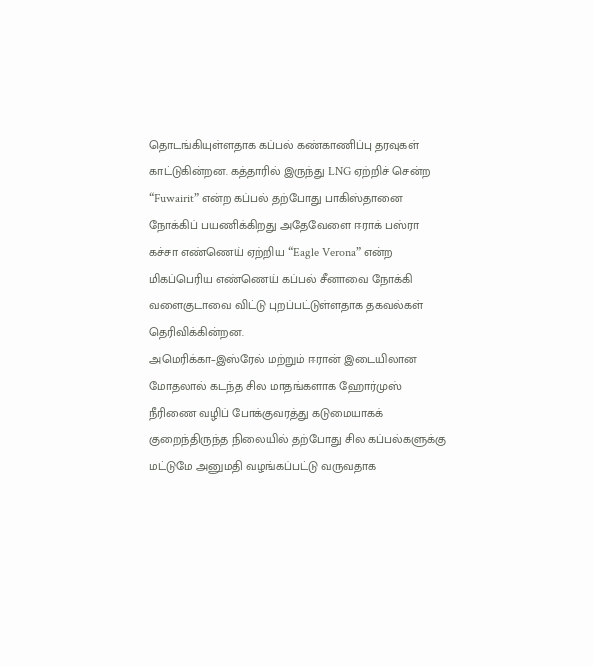தொடங்கியுள்ளதாக கப்பல் கண்காணிப்பு தரவுகள் காட்டுகின்றன. கத்தாரில் இருந்து LNG ஏற்றிச் சென்ற “Fuwairit” என்ற கப்பல் தற்போது பாகிஸ்தானை நோக்கிப் பயணிக்கிறது அதேவேளை ஈராக் பஸ்ரா கச்சா எண்ணெய் ஏற்றிய “Eagle Verona” என்ற மிகப்பெரிய எண்ணெய் கப்பல் சீனாவை நோக்கி வளைகுடாவை விட்டு புறப்பட்டுள்ளதாக தகவல்கள் தெரிவிக்கின்றன.
அமெரிக்கா–இஸ்ரேல் மற்றும் ஈரான் இடையிலான மோதலால் கடந்த சில மாதங்களாக ஹோர்முஸ் நீரிணை வழிப் போக்குவரத்து கடுமையாகக் குறைந்திருந்த நிலையில் தற்போது சில கப்பல்களுக்கு மட்டுமே அனுமதி வழங்கப்பட்டு வருவதாக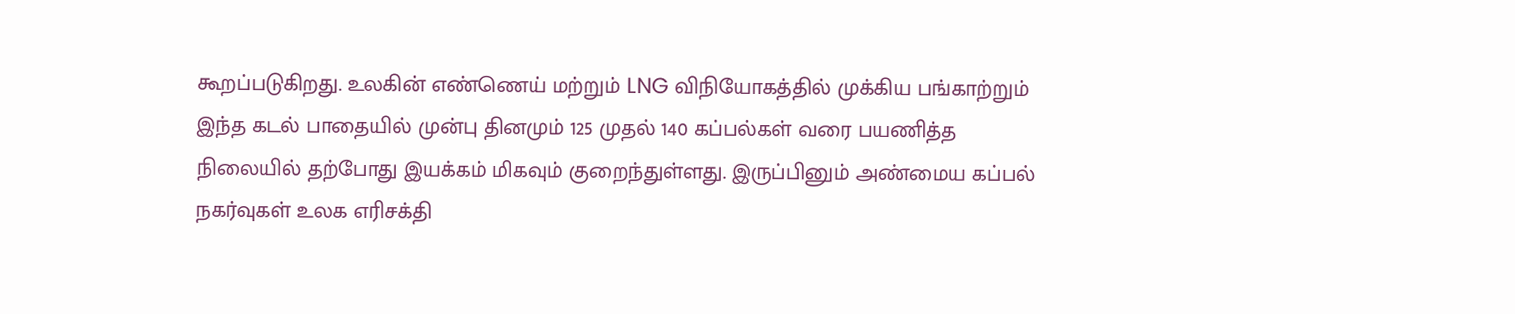கூறப்படுகிறது. உலகின் எண்ணெய் மற்றும் LNG விநியோகத்தில் முக்கிய பங்காற்றும் இந்த கடல் பாதையில் முன்பு தினமும் 125 முதல் 140 கப்பல்கள் வரை பயணித்த நிலையில் தற்போது இயக்கம் மிகவும் குறைந்துள்ளது. இருப்பினும் அண்மைய கப்பல் நகர்வுகள் உலக எரிசக்தி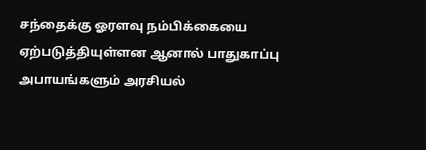சந்தைக்கு ஓரளவு நம்பிக்கையை ஏற்படுத்தியுள்ளன ஆனால் பாதுகாப்பு அபாயங்களும் அரசியல்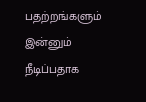பதற்றங்களும் இன்னும் நீடிப்பதாக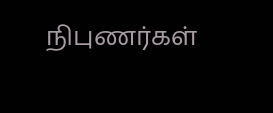நிபுணர்கள்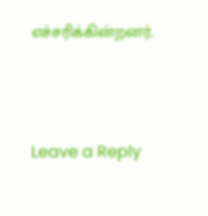எச்சரிக்கின்றனர்.





Leave a Reply